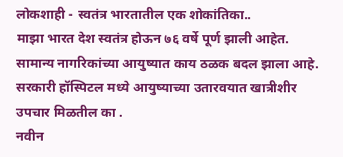लोकशाही - स्वतंत्र भारतातील एक शोकांतिका..
माझा भारत देश स्वतंत्र होऊन ७६ वर्षे पूर्ण झाली आहेत.
सामान्य नागरिकांच्या आयुष्यात काय ठळक बदल झाला आहे.
सरकारी हॉस्पिटल मध्ये आयुष्याच्या उतारवयात खात्रीशीर उपचार मिळतील का .
नवीन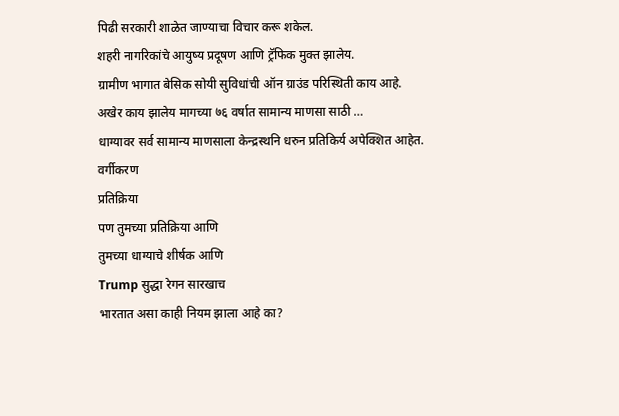पिढी सरकारी शाळेत जाण्याचा विचार करू शकेल.
शहरी नागरिकांचे आयुष्य प्रदूषण आणि ट्रॅफिक मुक्त झालेय.
ग्रामीण भागात बेसिक सोयी सुविधांची ऑन ग्राउंड परिस्थिती काय आहे.
अखेर काय झालेय मागच्या ७६ वर्षात सामान्य माणसा साठी …
धाग्यावर सर्व सामान्य माणसाला केन्द्रस्थनि धरुन प्रतिकिर्य अपेक्शित आहेत.
वर्गीकरण
प्रतिक्रिया
पण तुमच्या प्रतिक्रिया आणि
तुमच्या धाग्याचे शीर्षक आणि
Trump सुद्धा रेगन सारखाच
भारतात असा काही नियम झाला आहे का?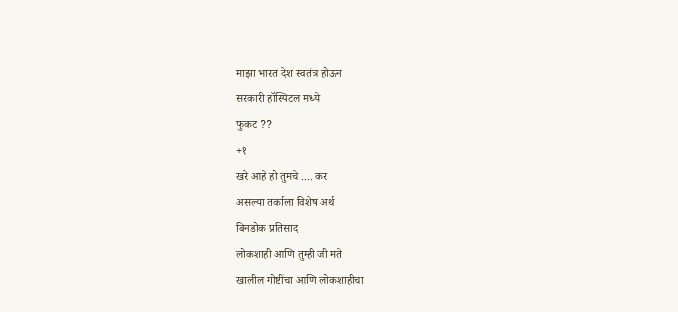माझा भारत देश स्वतंत्र होऊन
सरकारी हॉस्पिटल मध्ये
फुकट ??
+१
खरे आहे हो तुमचे .... कर
असल्या तर्काला विशेष अर्थ
बिनडोक प्रतिसाद
लोकशाही आणि तुम्ही जी मते
खालील गोष्टींचा आणि लोकशाहीचा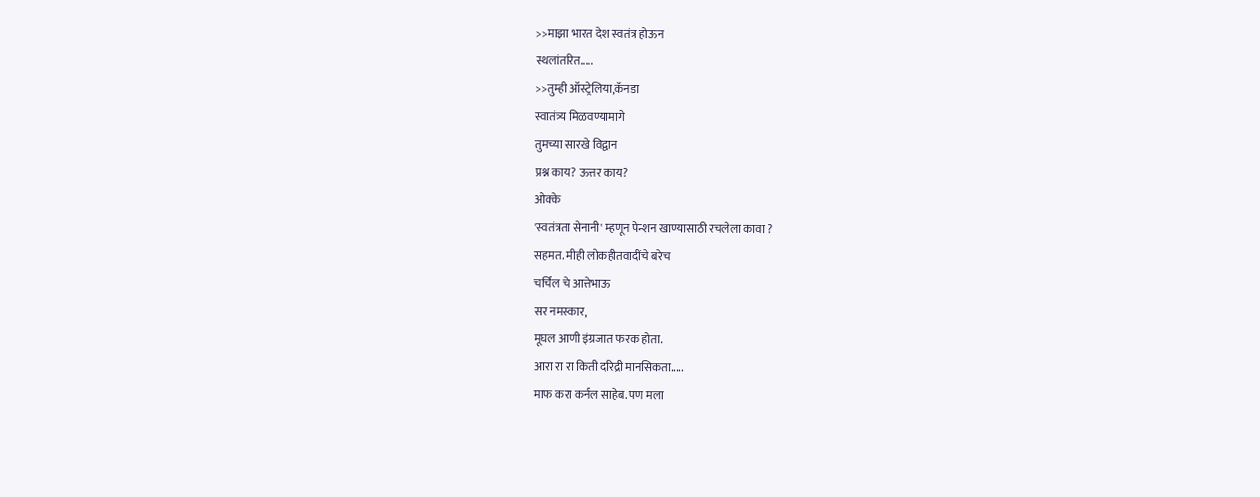>>माझा भारत देश स्वतंत्र होऊन
स्थलांतरित.....
>>तुम्ही ऑस्ट्रेलिया,कॅनडा
स्वातंत्र्य मिळवण्यामागे
तुमच्या सारखे विद्वान
प्रश्न काय? ऊत्तर काय?
ओक्के
'स्वतंत्रता सेनानी' म्हणून पेन्शन खाण्यासाठी रचलेला कावा ?
सहमत. मीही लोकहीतवादींचे बरेच
चर्चिल चे आत्तेभाऊ
सर नमस्कार,
मूघल आणी इंग्रजात फरक होता.
आरा रा रा किती दरिद्री मानसिकता.....
माफ करा कर्नल साहेब. पण मला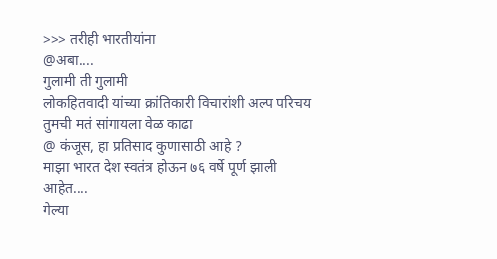>>> तरीही भारतीयांना
@अबा....
गुलामी ती गुलामी
लोकहितवादी यांच्या क्रांतिकारी विचारांशी अल्प परिचय
तुमची मतं सांगायला वेळ काढा
@ कंजूस, हा प्रतिसाद कुणासाठी आहे ?
माझा भारत देश स्वतंत्र होऊन ७६ वर्षे पूर्ण झाली आहेत....
गेल्या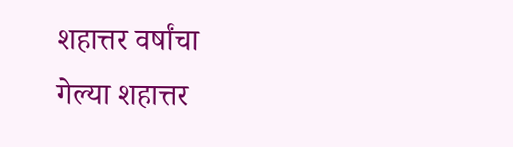शहात्तर वर्षांचा
गेल्या शहात्तर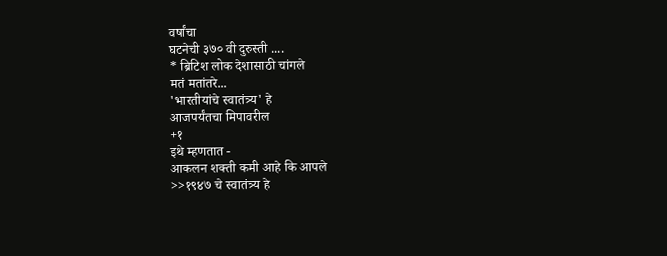वर्षांचा
घटनेची ३७० वी दुरुस्ती ....
* ब्रिटिश लोक देशासाठी चांगले
मतं मतांतरे...
'भारतीयांचे स्वातंत्र्य' हे
आजपर्यंतचा मिपावरील
+१
इथे म्हणतात -
आकलन शक्ती कमी आहे कि आपले
>>१९४७ चे स्वातंत्र्य हे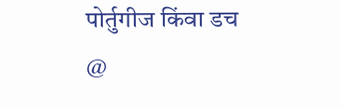पोर्तुगीज किंवा डच
@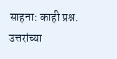साहना: काही प्रश्न. उत्तरांच्या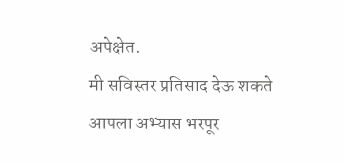अपेक्षेत.
मी सविस्तर प्रतिसाद देऊ शकते
आपला अभ्यास भरपूर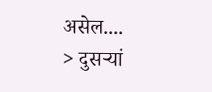असेल....
> दुसऱ्यां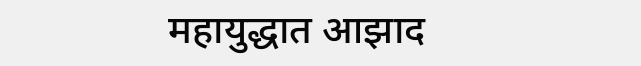महायुद्धात आझाद